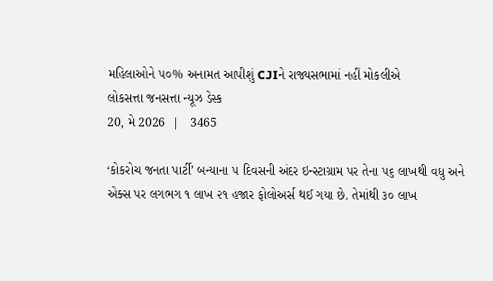મહિલાઓને ૫૦% અનામત આપીશું CJIને રાજ્યસભામાં નહીં મોકલીએ
લોકસત્તા જનસત્તા ન્યૂઝ ડેસ્ક
20, મે 2026  |   3465

‘કોકરોચ જનતા પાર્ટી’ બન્યાના ૫ દિવસની અંદર ઇન્સ્ટાગ્રામ પર તેના ૫૬ લાખથી વધુ અને એક્સ પર લગભગ ૧ લાખ ૨૧ હજાર ફોલોઅર્સ થઈ ગયા છે. તેમાંથી ૩૦ લાખ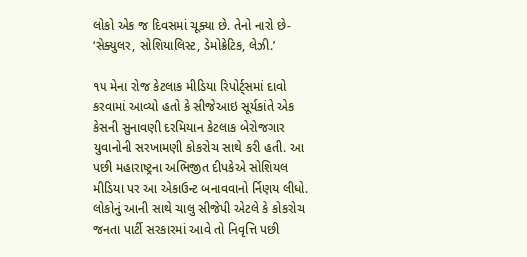લોકો એક જ દિવસમાં ચૂક્યા છે. તેનો નારો છે- ‘સેક્યુલર, સોશિયાલિસ્ટ, ડેમોક્રેટિક, લેઝી.’

૧૫ મેના રોજ કેટલાક મીડિયા રિપોર્ટ્સમાં દાવો કરવામાં આવ્યો હતો કે સીજેઆઇ સૂર્યકાંતે એક કેસની સુનાવણી દરમિયાન કેટલાક બેરોજગાર યુવાનોની સરખામણી કોકરોચ સાથે કરી હતી. આ પછી મહારાષ્ટ્રના અભિજીત દીપકેએ સોશિયલ મીડિયા પર આ એકાઉન્ટ બનાવવાનો ર્નિણય લીધો. લોકોનું આની સાથે ચાલુ સીજેપી એટલે કે કોકરોચ જનતા પાર્ટી સરકારમાં આવે તો નિવૃત્તિ પછી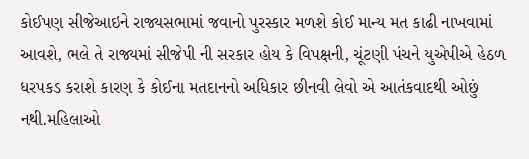કોઈપણ સીજેઆઇને રાજ્યસભામાં જવાનો પુરસ્કાર મળશે કોઈ માન્ય મત કાઢી નાખવામાં આવશે, ભલે તે રાજ્યમાં સીજેપી ની સરકાર હોય કે વિપક્ષની, ચૂંટણી પંચને યુએપીએ હેઠળ ધરપકડ કરાશે કારણ કે કોઈના મતદાનનો અધિકાર છીનવી લેવો એ આતંકવાદથી ઓછું નથી.મહિલાઓ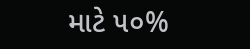માટે ૫૦%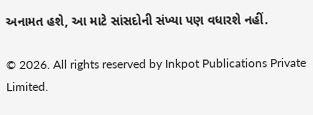અનામત હશે, આ માટે સાંસદોની સંખ્યા પણ વધારશે નહીં.

© 2026. All rights reserved by Inkpot Publications Private Limited.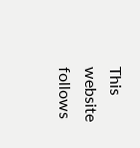This website follows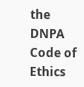the DNPA Code of Ethics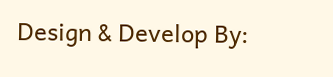Design & Develop By: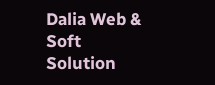Dalia Web & Soft Solution